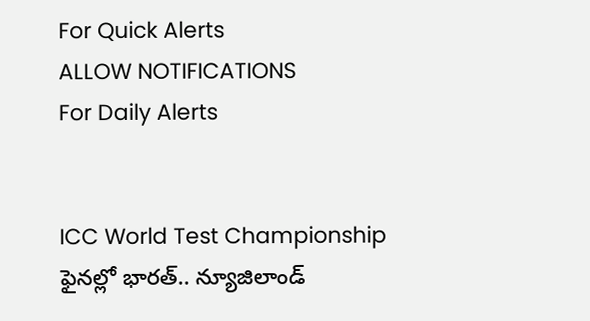For Quick Alerts
ALLOW NOTIFICATIONS
For Daily Alerts


ICC World Test Championship ఫైన‌ల్లో భారత్.. న్యూజిలాండ్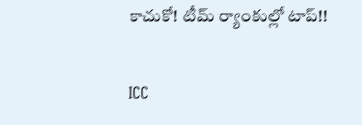కాచుకో! టీమ్ ర్యాంకుల్లో టాప్!!

ICC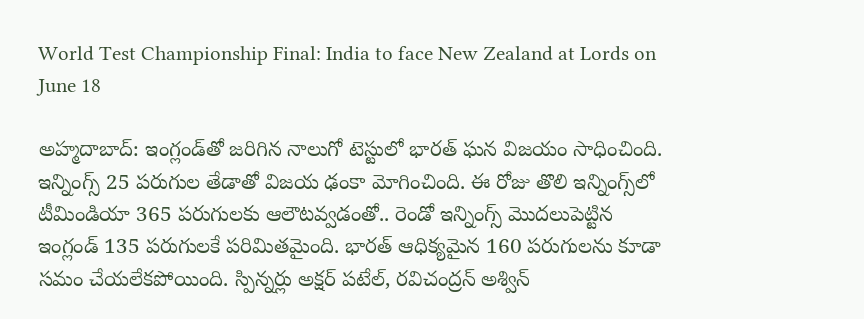World Test Championship Final: India to face New Zealand at Lords on June 18

అహ్మదాబాద్‌: ఇంగ్లండ్‌తో జరిగిన నాలుగో టెస్టులో భారత్ ఘన విజయం సాధించింది. ఇన్నింగ్స్‌ 25 పరుగుల తేడాతో విజయ ఢంకా మోగించింది. ఈ రోజు తొలి ఇన్నింగ్స్‌లో టీమిండియా 365 పరుగులకు ఆలౌటవ్వడంతో.. రెండో ఇన్నింగ్స్‌ మొదలుపెట్టిన ఇంగ్లండ్ 135 పరుగులకే పరిమితమైంది. భారత్ ఆధిక్యమైన 160 పరుగులను కూడా సమం చేయలేకపోయింది. స్పిన్నర్లు అక్షర్‌ పటేల్‌, రవిచంద్రన్ అశ్విన్‌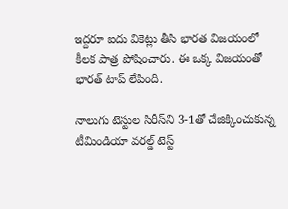ఇద్దరూ ఐదు వికెట్లు తీసి భారత విజయంలో కీలక పాత్ర పోషించారు. ఈ ఒక్క విజయంతో భారత్ టాప్ లేపింది.

నాలుగు టెస్టుల సిరీస్‌ని 3-1తో చేజిక్కించుకున్న టీమిండియా వ‌ర‌ల్డ్ టెస్ట్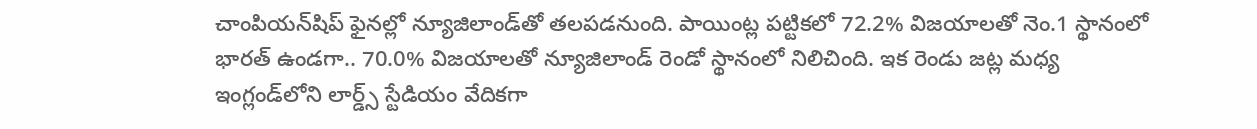చాంపియ‌న్‌షిప్ ఫైన‌ల్లో న్యూజిలాండ్‌తో త‌ల‌ప‌డ‌నుంది. పాయింట్ల పట్టికలో 72.2% విజయాలతో నెం.1 స్థానంలో భారత్ ఉండగా.. 70.0% విజయాలతో న్యూజిలాండ్ రెండో స్థానంలో నిలిచింది. ఇక రెండు జట్ల మధ్య ఇంగ్లండ్‌లోని లార్డ్స్ స్టేడియం వేదికగా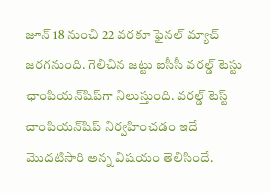జూన్ 18 నుంచి 22 వరకూ ఫైనల్ మ్యాచ్‌ జరగనుంది. గెలిచిన జట్టు ఐసీసీ వరల్డ్ టెస్టు ఛాంపియన్‌షిప్‌‌గా నిలుస్తుంది. వ‌ర‌ల్డ్ టెస్ట్ చాంపియ‌న్‌షిప్ నిర్వహించడం ఇదే మొదటిసారి అన్న విషయం తెలిసిందే.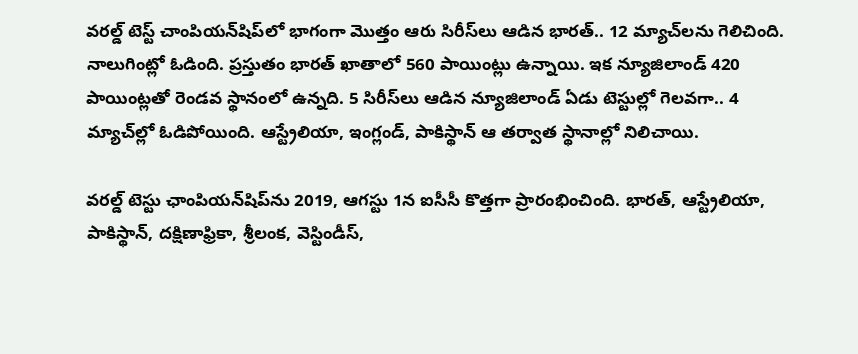వ‌ర‌ల్డ్ టెస్ట్ చాంపియ‌న్‌షిప్‌లో భాగంగా మొత్తం ఆరు సిరీస్‌లు ఆడిన భారత్.. 12 మ్యాచ్‌ల‌ను గెలిచింది. నాలుగింట్లో ఓడింది. ప్రస్తుతం భారత్ ఖాతాలో 560 పాయింట్లు ఉన్నాయి. ఇక న్యూజిలాండ్ 420 పాయింట్ల‌తో రెండ‌వ స్థానంలో ఉన్న‌ది. 5 సిరీస్‌లు ఆడిన న్యూజిలాండ్ ఏడు టెస్టుల్లో గెల‌వ‌గా.. 4 మ్యాచ్‌ల్లో ఓడిపోయింది. ఆస్ట్రేలియా, ఇంగ్లండ్‌, పాకిస్థాన్ ఆ త‌ర్వాత స్థానాల్లో నిలిచాయి.

వరల్డ్ టెస్టు ఛాంపియన్‌షిప్‌ను‌ 2019, ఆగస్టు 1న ఐసీసీ కొత్తగా ప్రారంభించింది. భారత్, ఆస్ట్రేలియా, పాకిస్థాన్, దక్షిణాఫ్రికా, శ్రీలంక, వెస్టిండీస్,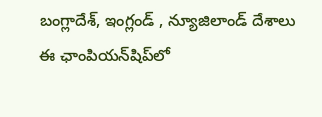బంగ్లాదేశ్, ఇంగ్లండ్ , న్యూజిలాండ్ దేశాలు ఈ ఛాంపియన్‌షిప్‌లో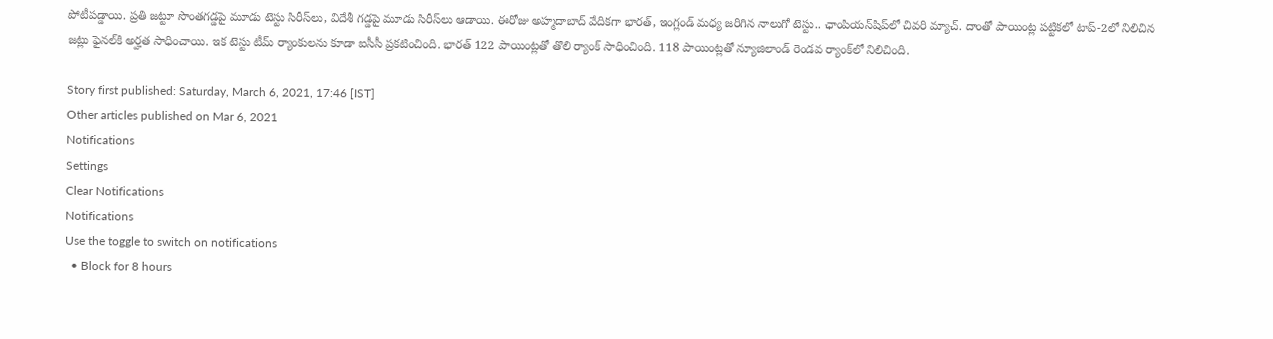పోటీపడ్డాయి. ప్రతి జట్టూ సొంతగడ్డపై మూడు టెస్టు సిరీస్‌లు, విదేశీ గడ్డపై మూడు సిరీస్‌లు ఆడాయి. ఈరోజు అహ్మదాబాద్ వేదికగా భారత్, ఇంగ్లండ్ మధ్య జరిగిన నాలుగో టెస్టు.. ఛాంపియన్‌షిప్‌లో చివరి మ్యాచ్. దాంతో పాయింట్ల పట్టికలో టాప్-2లో నిలిచిన జట్లు ఫైనల్‌కి అర్హత సాధించాయి. ఇక టెస్టు టీమ్ ర్యాంకుల‌ను కూడా ఐసీసీ ప్ర‌క‌టించింది. భారత్ 122 పాయింట్ల‌తో తొలి ర్యాంక్ సాధించింది. 118 పాయింట్ల‌తో న్యూజిలాండ్ రెండ‌వ ర్యాంక్‌లో నిలిచింది.

Story first published: Saturday, March 6, 2021, 17:46 [IST]
Other articles published on Mar 6, 2021
Notifications
Settings
Clear Notifications
Notifications
Use the toggle to switch on notifications
  • Block for 8 hours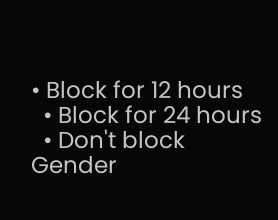• Block for 12 hours
  • Block for 24 hours
  • Don't block
Gender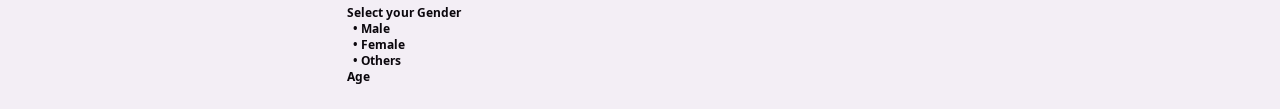Select your Gender
  • Male
  • Female
  • Others
Age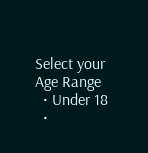Select your Age Range
  • Under 18
  •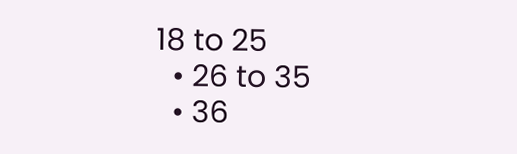18 to 25
  • 26 to 35
  • 36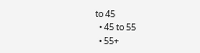to 45
  • 45 to 55
  • 55+